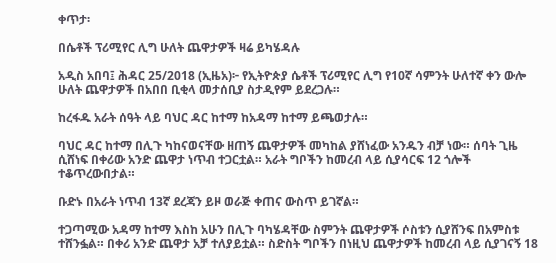ቀጥታ፡

በሴቶች ፕሪሚየር ሊግ ሁለት ጨዋታዎች ዛሬ ይካሄዳሉ

አዲስ አበባ፤ ሕዳር 25/2018 (ኢዜአ)፦ የኢትዮጵያ ሴቶች ፕሪሚየር ሊግ የ10ኛ ሳምንት ሁለተኛ ቀን ውሎ ሁለት ጨዋታዎች በአበበ ቢቂላ መታሰቢያ ስታዲየም ይደረጋሉ።

ከረፋዱ አራት ሰዓት ላይ ባህር ዳር ከተማ ከአዳማ ከተማ ይጫወታሉ።

ባህር ዳር ከተማ በሊጉ ካከናወናቸው ዘጠኝ ጨዋታዎች መካከል ያሸነፈው አንዱን ብቻ ነው። ሰባት ጊዜ ሲሸነፍ በቀሪው አንድ ጨዋታ ነጥብ ተጋርቷል። አራት ግቦችን ከመረብ ላይ ሲያሳርፍ 12 ጎሎች ተቆጥረውበታል።

ቡድኑ በአራት ነጥብ 13ኛ ደረጃን ይዞ ወራጅ ቀጠና ውስጥ ይገኛል።

ተጋጣሚው አዳማ ከተማ እስከ አሁን በሊጉ ባካሄዳቸው ስምንት ጨዋታዎች ሶስቱን ሲያሸንፍ በአምስቱ ተሸንፏል። በቀሪ አንድ ጨዋታ አቻ ተለያይቷል። ስድስት ግቦችን በነዚህ ጨዋታዎች ከመረብ ላይ ሲያገናኝ 18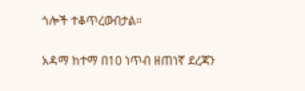ጎሎች ተቆጥረውበታል።

አዳማ ከተማ በ10 ነጥብ ዘጠነኛ ደረጃን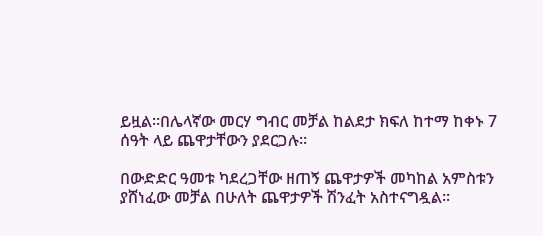ይዟል።በሌላኛው መርሃ ግብር መቻል ከልደታ ክፍለ ከተማ ከቀኑ 7 ሰዓት ላይ ጨዋታቸውን ያደርጋሉ።

በውድድር ዓመቱ ካደረጋቸው ዘጠኝ ጨዋታዎች መካከል አምስቱን ያሸነፈው መቻል በሁለት ጨዋታዎች ሽንፈት አስተናግዷል።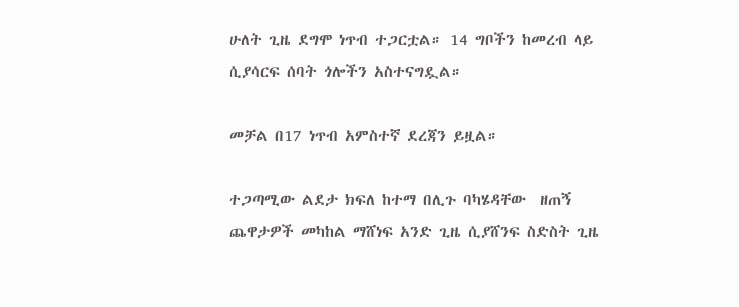ሁለት ጊዜ ደግሞ ነጥብ ተጋርቷል። 14 ግቦችን ከመረብ ላይ ሲያሳርፍ ሰባት ጎሎችን አስተናግዷል።

መቻል በ17 ነጥብ አምስተኛ ደረጃን ይዟል።

ተጋጣሚው ልደታ ክፍለ ከተማ በሊጉ ባካሄዳቸው  ዘጠኝ ጨዋታዎች መካከል ማሸነፍ አንድ ጊዜ ሲያሸንፍ ስድስት ጊዜ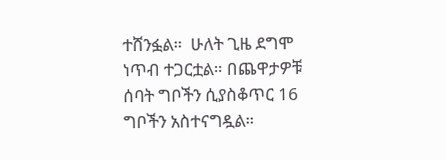ተሸንፏል።  ሁለት ጊዜ ደግሞ ነጥብ ተጋርቷል። በጨዋታዎቹ ሰባት ግቦችን ሲያስቆጥር 16 ግቦችን አስተናግዷል።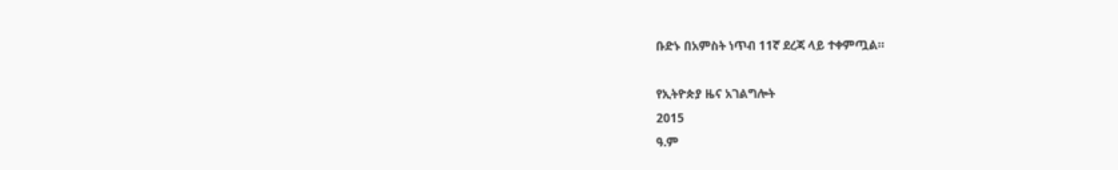ቡድኑ በአምስት ነጥብ 11ኛ ደረጃ ላይ ተቀምጧል።

የኢትዮጵያ ዜና አገልግሎት
2015
ዓ.ም